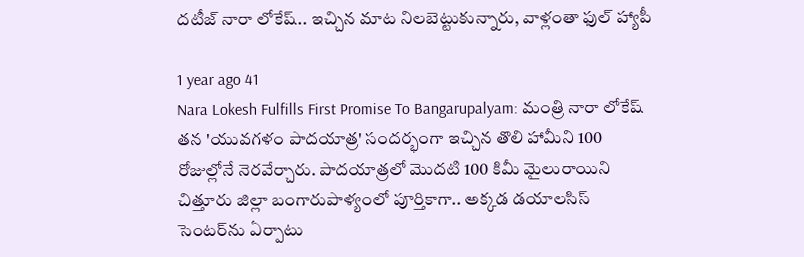దటీజ్ నారా లోకేష్.. ఇచ్చిన మాట నిలబెట్టుకున్నారు, వాళ్లంతా ఫుల్ హ్యాపీ

1 year ago 41
Nara Lokesh Fulfills First Promise To Bangarupalyam: మంత్రి నారా లోకేష్ త‌న 'యువ‌గ‌ళం పాద‌యాత్ర' సంద‌ర్భంగా ఇచ్చిన తొలి హామీని 100 రోజుల్లోనే నెర‌వేర్చారు. పాదయాత్రలో మొద‌టి 100 కిమీ మైలురాయిని చిత్తూరు జిల్లా బంగారుపాళ్యంలో పూర్తికాగా.. అక్కడ డ‌యాల‌సిస్ సెంట‌ర్‌ను ఏర్పాటు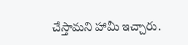చేస్తామ‌ని హామీ ఇచ్చారు.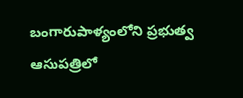బంగారుపాళ్యంలోని ప్ర‌భుత్వ ఆసుప‌త్రిలో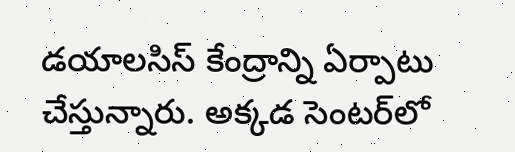డ‌యాల‌సిస్ కేంద్రాన్ని ఏర్పాటు చేస్తున్నారు. అక్కడ సెంటర్‌లో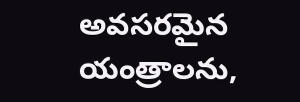అవసరమైన యంత్రాలను,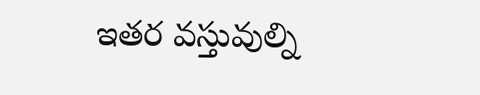ఇతర వస్తువుల్ని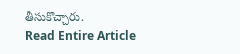తీసుకొచ్చారు.
Read Entire Article